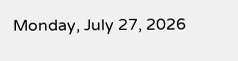Monday, July 27, 2026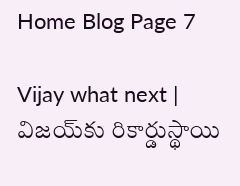Home Blog Page 7

Vijay what next | విజ‌య్‌కు రికార్డుస్థాయి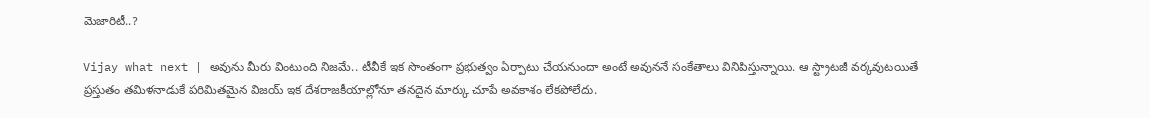మెజారిటీ..?

Vijay what next | అవును మీరు వింటుంది నిజ‌మే.. టీవీకే ఇక సొంతంగా ప్ర‌భుత్వం ఏర్పాటు చేయ‌నుందా అంటే అవున‌నే సంకేతాలు వినిపిస్తున్నాయి. ఆ స్ట్రాట‌జీ వ‌ర్క‌వుట‌యితే ప్ర‌స్తుతం త‌మిళ‌నాడుకే ప‌రిమిత‌మైన విజ‌య్ ఇక దేశ‌రాజ‌కీయాల్లోనూ త‌న‌దైన మార్కు చూపే అవ‌కాశం లేక‌పోలేదు.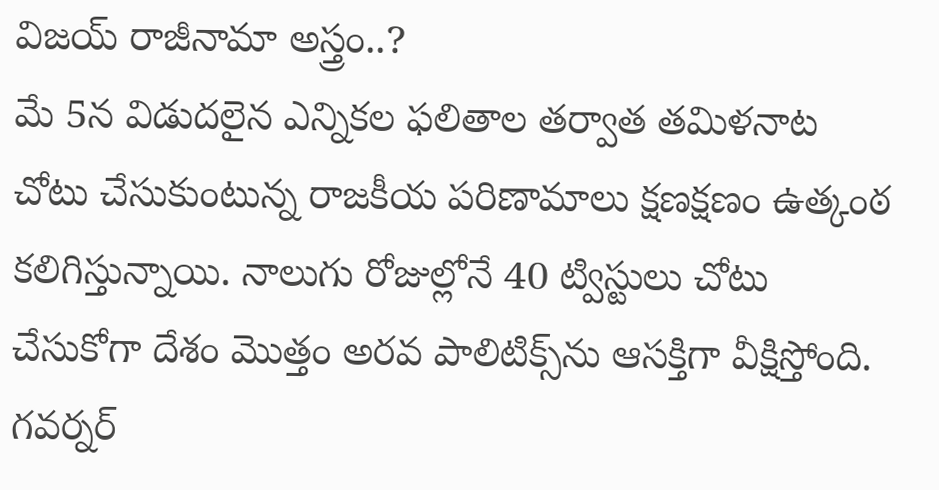విజ‌య్ రాజీనామా అస్త్రం..?
మే 5న విడుద‌లైన ఎన్నిక‌ల ఫ‌లితాల త‌ర్వాత త‌మిళ‌నాట చోటు చేసుకుంటున్న రాజ‌కీయ ప‌రిణామాలు క్ష‌ణ‌క్ష‌ణం ఉత్కంఠ క‌లిగిస్తున్నాయి. నాలుగు రోజుల్లోనే 40 ట్విస్టులు చోటు చేసుకోగా దేశం మొత్తం అర‌వ పాలిటిక్స్‌ను ఆస‌క్తిగా వీక్షిస్తోంది. గ‌వ‌ర్న‌ర్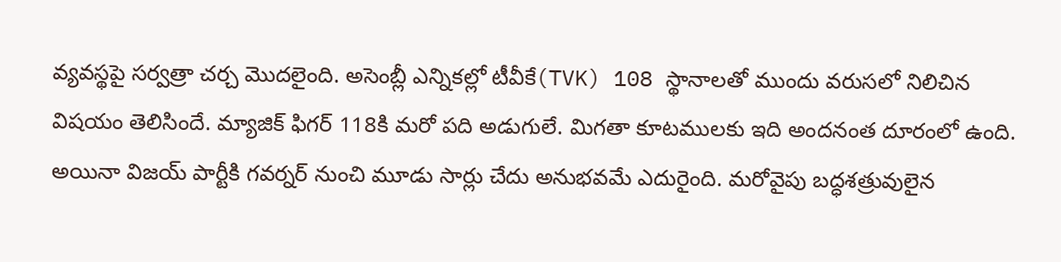వ్య‌వ‌స్థపై స‌ర్వ‌త్రా చ‌ర్చ మొద‌లైంది. అసెంబ్లీ ఎన్నిక‌ల్లో టీవీకే(TVK) 108 స్థానాలతో ముందు వ‌రుస‌లో నిలిచిన విష‌యం తెలిసిందే. మ్యాజిక్ ఫిగ‌ర్ 118కి మ‌రో ప‌ది అడుగులే. మిగ‌తా కూట‌ముల‌కు ఇది అంద‌నంత దూరంలో ఉంది. అయినా విజ‌య్ పార్టీకి గ‌వ‌ర్న‌ర్ నుంచి మూడు సార్లు చేదు అనుభ‌వ‌మే ఎదురైంది. మ‌రోవైపు బ‌ద్ధ‌శ‌త్రువులైన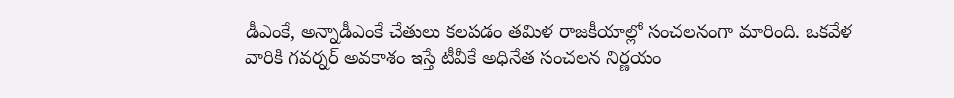డీఎంకే, అన్నాడీఎంకే చేతులు క‌ల‌ప‌డం త‌మిళ రాజ‌కీయాల్లో సంచ‌ల‌నంగా మారింది. ఒక‌వేళ వారికి గ‌వ‌ర్న‌ర్ అవ‌కాశం ఇస్తే టీవీకే అధినేత సంచ‌ల‌న నిర్ణ‌యం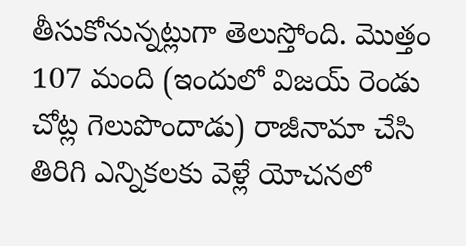తీసుకోనున్న‌ట్లుగా తెలుస్తోంది. మొత్తం 107 మంది (ఇందులో విజ‌య్ రెండు చోట్ల గెలుపొందాడు) రాజీనామా చేసి తిరిగి ఎన్నిక‌ల‌కు వెళ్లే యోచ‌న‌లో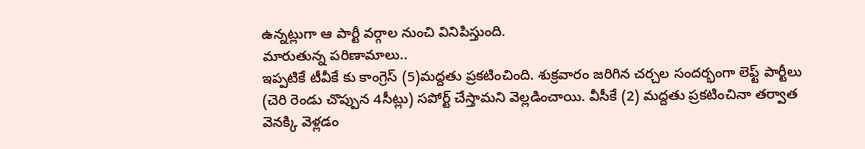ఉన్న‌ట్లుగా ఆ పార్టీ వ‌ర్గాల నుంచి వినిపిస్తుంది.
మారుతున్న ప‌రిణామాలు..
ఇప్ప‌టికే టీవీకే కు కాంగ్రెస్ (5)మ‌ద్ద‌తు ప్ర‌క‌టించింది. శుక్ర‌వారం జ‌రిగిన చ‌ర్చ‌ల సంద‌ర్భంగా లెఫ్ట్ పార్టీలు (చెరి రెండు చొప్పున 4సీట్లు) స‌పోర్ట్ చేస్తామ‌ని వెల్ల‌డించాయి. వీసీకే (2) మ‌ద్ద‌తు ప్ర‌క‌టించినా త‌ర్వాత వెన‌క్కి వెళ్ల‌డం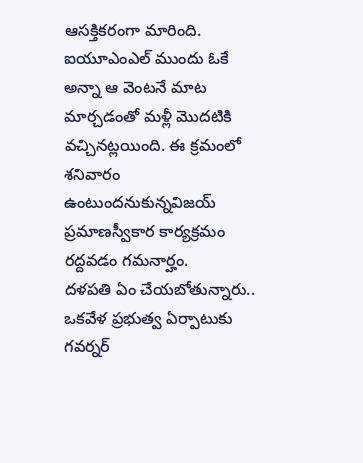ఆస‌క్తిక‌రంగా మారింది. ఐయూఎంఎల్ ముందు ఓకే అన్నా ఆ వెంట‌నే మాట మార్చ‌డంతో మ‌ళ్లీ మొద‌టికి వ‌చ్చిన‌ట్ల‌యింది. ఈ క్ర‌మంలో శ‌నివారం ఉంటుంద‌నుకున్న‌విజ‌య్ ప్ర‌మాణస్వీకార కార్య‌క్ర‌మం ర‌ద్ద‌వ‌డం గ‌మ‌నార్హం.
దళపతి ఏం చేయ‌బోతున్నారు..
ఒక‌వేళ ప్ర‌భుత్వ ఏర్పాటుకు గ‌వ‌ర్న‌ర్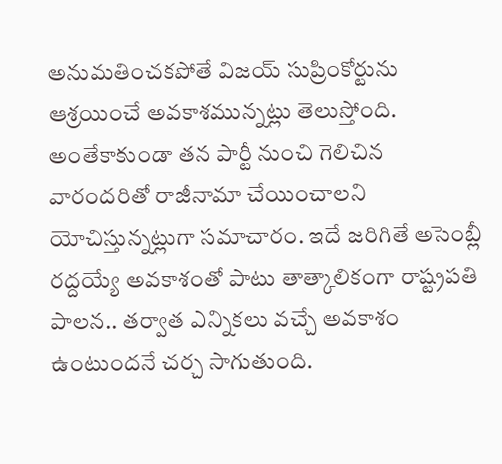అనుమ‌తించ‌క‌పోతే విజ‌య్‌ సుప్రింకోర్టును ఆశ్ర‌యించే అవ‌కాశ‌మున్నట్లు తెలుస్తోంది. అంతేకాకుండా త‌న పార్టీ నుంచి గెలిచిన వారంద‌రితో రాజీనామా చేయించాల‌ని యోచిస్తున్నట్లుగా సమాచారం. ఇదే జ‌రిగితే అసెంబ్లీ ర‌ద్ద‌య్యే అవ‌కాశంతో పాటు తాత్కాలికంగా రాష్ట్రప‌తి పాల‌న‌.. త‌ర్వాత ఎన్నిక‌లు వ‌చ్చే అవ‌కాశం ఉంటుందనే చర్చ సాగుతుంది.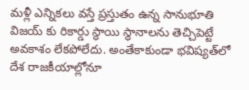మళ్లీ ఎన్నికలు వస్తే ప్ర‌స్తుతం ఉన్న సానుభూతి విజ‌య్ కు రికార్డు స్థాయి స్థానాల‌ను తెచ్చిపెట్టే అవ‌కాశం లేక‌పోలేదు. అంతేకాకుండా భ‌విష్య‌త్‌లో దేశ రాజ‌కీయాల్లోనూ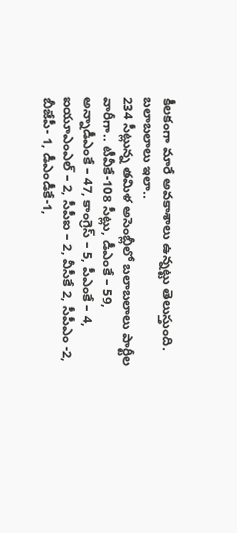కీల‌కంగా మారే అవకాశాలు ఉన్నట్టు తెలుస్తుంది.
బ‌లాబ‌లాలు ఇలా..
234 సీట్లున్న త‌మిళ అసెంబ్లీలో బ‌లాబ‌లాలు పార్టీల వారీగా.. టీవీకే-108 సీట్లు, డీఎంకే – 59, అన్నాడీఎంకే – 47, కాంగ్రెస్ – 5, పీఎంకే – 4, ఐయూఎంఎల్ – 2, సీపీఐ – 2, వీసీకే 2, సీపీఎం -2, బీజేపీ- 1, డీఎండీకే-1,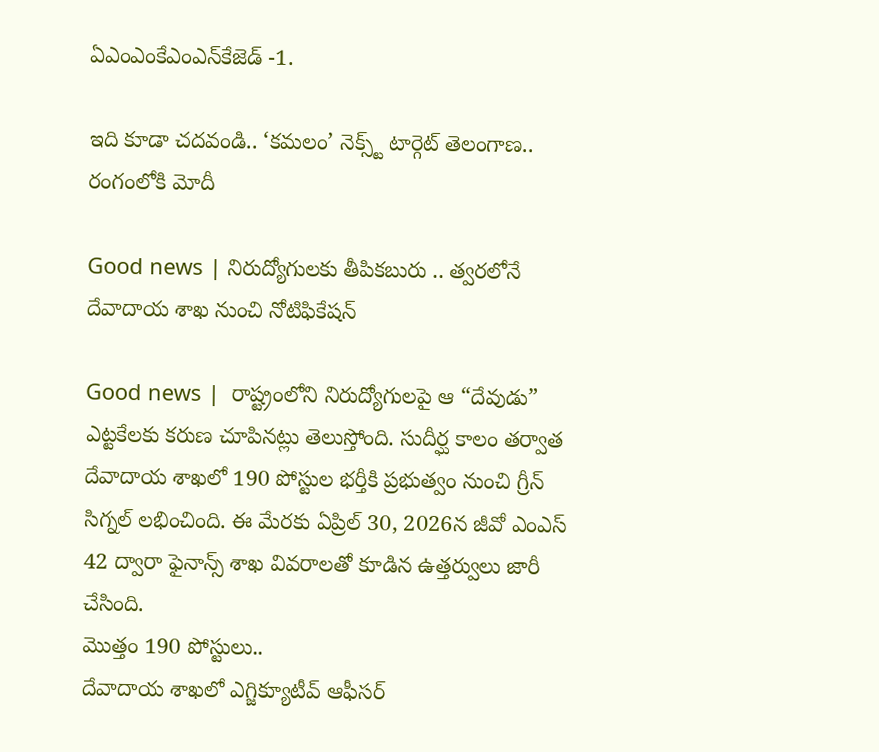ఏఎంఎంకేఎంఎన్‌కేజెడ్ -1.

ఇది కూడా చదవండి.. ‘కమలం’ నెక్స్ట్ టార్గెట్ తెలంగాణ.. రంగంలోకి మోదీ

Good news | నిరుద్యోగుల‌కు తీపిక‌బురు .. త్వ‌ర‌లోనే దేవాదాయ శాఖ నుంచి నోటిఫికేష‌న్‌

Good news |  రాష్ట్రంలోని నిరుద్యోగులపై ఆ “దేవుడు” ఎట్ట‌కేల‌కు క‌రుణ చూపిన‌ట్లు తెలుస్తోంది. సుదీర్ఘ కాలం త‌ర్వాత దేవాదాయ‌ శాఖ‌లో 190 పోస్టుల భ‌ర్తీకి ప్ర‌భుత్వం నుంచి గ్రీన్ సిగ్న‌ల్ ల‌భించింది. ఈ మేర‌కు ఏప్రిల్ 30, 2026న జీవో ఎంఎస్ 42 ద్వారా ఫైనాన్స్ శాఖ వివ‌రాల‌తో కూడిన ఉత్త‌ర్వులు జారీ చేసింది.
మొత్తం 190 పోస్టులు..
దేవాదాయ శాఖ‌లో ఎగ్జిక్యూటీవ్ ఆఫీసర్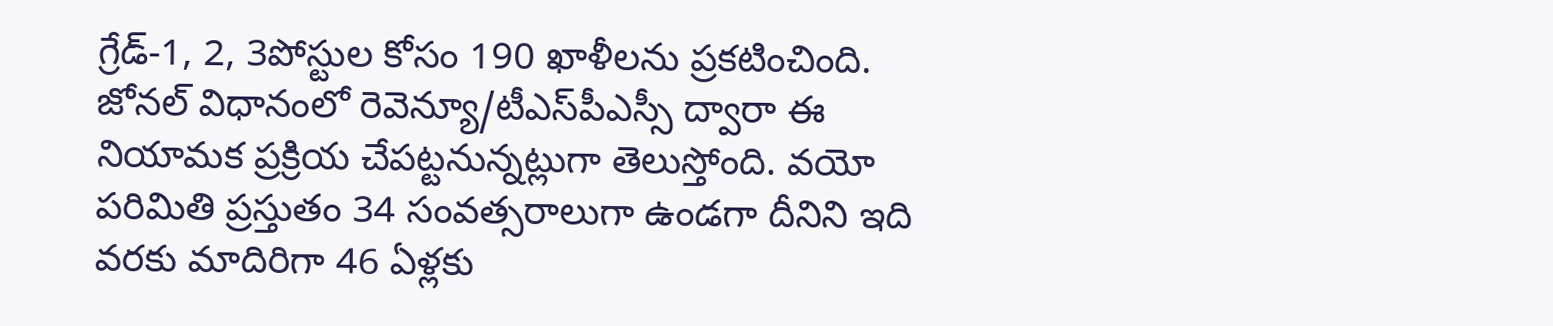గ్రేడ్-1, 2, 3పోస్టుల కోసం 190 ఖాళీలను ప్రకటించింది. జోన‌ల్ విధానంలో రెవెన్యూ/టీఎస్‌పీఎస్సీ ద్వారా ఈ నియామ‌క ప్ర‌క్రియ చేప‌ట్ట‌నున్న‌ట్లుగా తెలుస్తోంది. వ‌యో ప‌రిమితి ప్ర‌స్తుతం 34 సంవ‌త్స‌రాలుగా ఉండగా దీనిని ఇది వ‌ర‌కు మాదిరిగా 46 ఏళ్ల‌కు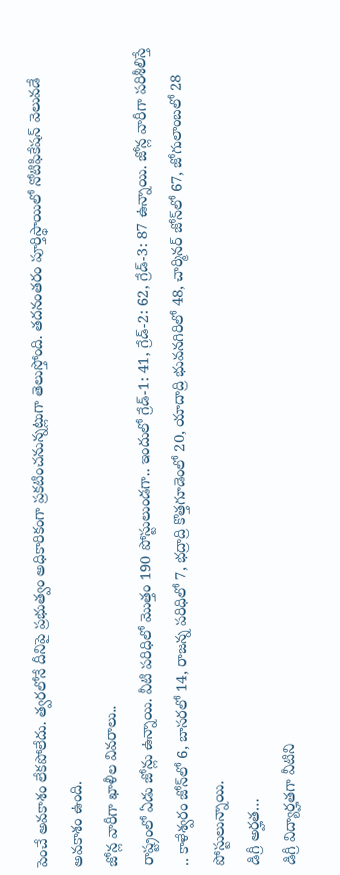పెంచే అవ‌కాశం లేక‌పోలేదు. త్వ‌ర‌లోనే దీనిపై ప్ర‌భుత్వం అధికారికంగా ప్ర‌క‌టించ‌నున్న‌ట్లుగా తెలుస్తోంది. త‌ద‌నంత‌రం పూర్తిస్థాయిలో నోటిఫికేష‌న్ వెలువ‌డే అవ‌కాశం ఉంది.
జోన్ల వారీగా ఖాళీల వివ‌రాలు..
రాష్ట్రంలో ఏడు జోన్లు ఉన్నాయి. వీటి ప‌రిధిలో మొత్తం 190 పోస్టులుండ‌గా.. ఇందులో గ్రేడ్-1: 41, గ్రేడ్-2: 62, గ్రేడ్-3: 87 ఉన్నాయి. జోన్ల వారీగా ప‌రిశీలిస్తే .. కాళేశ్వ‌రం జోన్‌లో 6, బాస‌ర‌లో 14, రాజన్న ప‌రిధిలో 7, భ‌ద్రాద్రి కొత్త‌గూడెంలో 20, యాదాద్రి భువ‌న‌గిరిలో 48, చార్మిన‌ర్ జోన్‌లో 67, జోగులాంబ‌లో 28 పోస్టులున్నాయి.
డిగ్రీ అర్హ‌త…
డిగ్రీ విద్యార్హ‌త‌గా వీటిని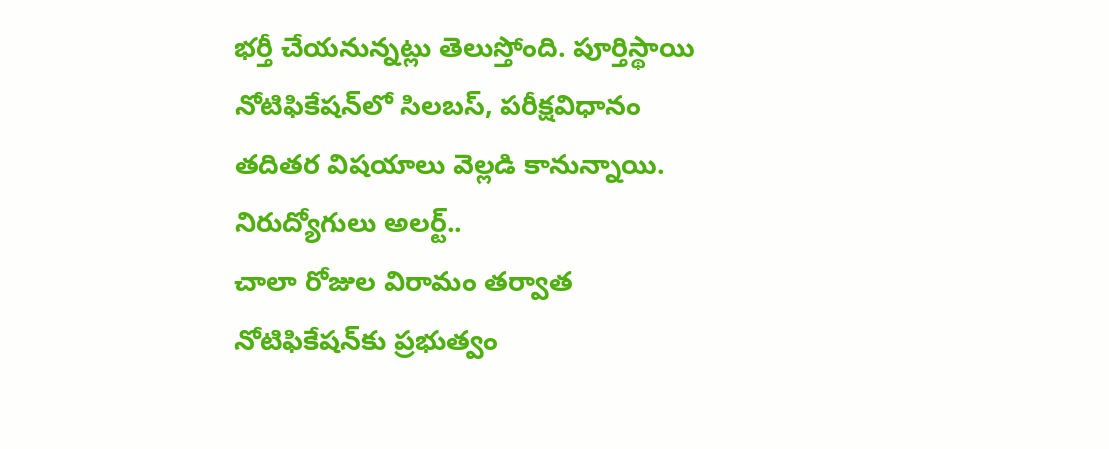భ‌ర్తీ చేయ‌నున్న‌ట్లు తెలుస్తోంది. పూర్తిస్థాయి నోటిఫికేష‌న్‌లో సిల‌బ‌స్, ప‌రీక్ష‌విధానం త‌దిత‌ర విష‌యాలు వెల్ల‌డి కానున్నాయి.
నిరుద్యోగులు అల‌ర్ట్‌..
చాలా రోజుల విరామం త‌ర్వాత నోటిఫికేష‌న్‌కు ప్ర‌భుత్వం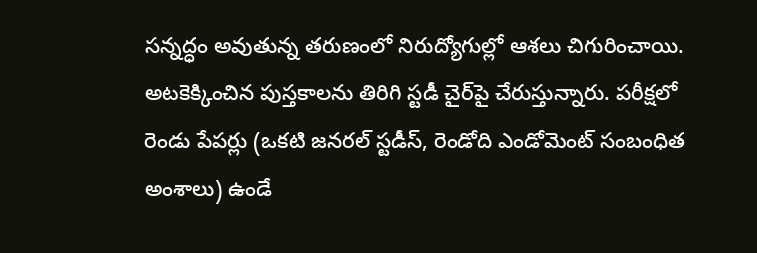స‌న్న‌ద్ధం అవుతున్న తరుణంలో నిరుద్యోగుల్లో ఆశ‌లు చిగురించాయి. అట‌కెక్కించిన పుస్త‌కాలను తిరిగి స్ట‌డీ చైర్‌పై చేరుస్తున్నారు. ప‌రీక్ష‌లో రెండు పేప‌ర్లు (ఒక‌టి జ‌న‌ర‌ల్ స్ట‌డీస్‌, రెండోది ఎండోమెంట్ సంబంధిత అంశాలు) ఉండే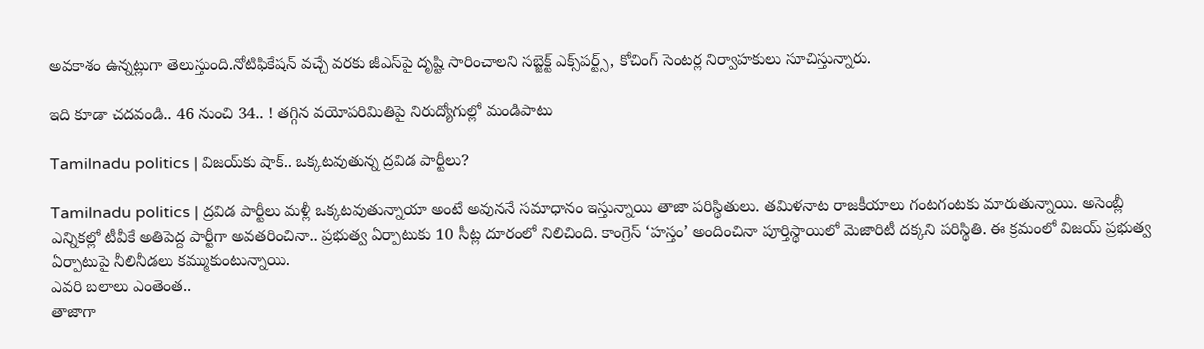అవ‌కాశం ఉన్న‌ట్లుగా తెలుస్తుంది.నోటిఫికేష‌న్ వ‌చ్చే వ‌ర‌కు జీఎస్‌పై దృష్టి సారించాల‌ని స‌బ్జెక్ట్ ఎక్స్‌ప‌ర్ట్స్‌, కోచింగ్ సెంట‌ర్ల నిర్వాహ‌కులు సూచిస్తున్నారు.

ఇది కూడా చదవండి.. 46 నుంచి 34.. ! త‌గ్గిన వ‌యోప‌రిమితిపై నిరుద్యోగుల్లో మండిపాటు

Tamilnadu politics | విజ‌య్‌కు షాక్‌.. ఒక్కటవుతున్న ద్ర‌విడ పార్టీలు?

Tamilnadu politics | ద్ర‌విడ పార్టీలు మ‌ళ్లీ ఒక్క‌ట‌వుతున్నాయా అంటే అవున‌నే స‌మాధానం ఇస్తున్నాయి తాజా ప‌రిస్థితులు. త‌మిళ‌నాట‌ రాజ‌కీయాలు గంట‌గంట‌కు మారుతున్నాయి. అసెంబ్లీ ఎన్నిక‌ల్లో టీవీకే అతిపెద్ద పార్టీగా అవ‌త‌రించినా.. ప్ర‌భుత్వ ఏర్పాటుకు 10 సీట్ల‌ దూరంలో నిలిచింది. కాంగ్రెస్ ‘హ‌స్తం’ అందించినా పూర్తిస్థాయిలో మెజారిటీ ద‌క్క‌ని ప‌రిస్థితి. ఈ క్ర‌మంలో విజ‌య్ ప్ర‌భుత్వ ఏర్పాటుపై నీలినీడ‌లు క‌మ్ముకుంటున్నాయి.
ఎవ‌రి బ‌లాలు ఎంతెంత‌..
తాజాగా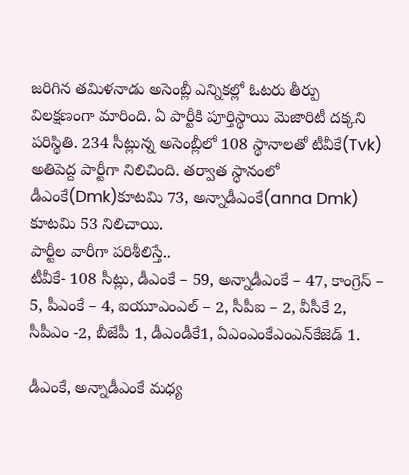జ‌రిగిన త‌మిళ‌నాడు అసెంబ్లీ ఎన్నిక‌ల్లో ఓట‌రు తీర్పు విల‌క్ష‌ణంగా మారింది. ఏ పార్టీకి పూర్తిస్థాయి మెజారిటీ ద‌క్క‌ని ప‌రిస్థితి. 234 సీట్లున్న అసెంబ్లీలో 108 స్థానాల‌తో టీవీకే(Tvk) అతిపెద్ద పార్టీగా నిలిచింది. త‌ర్వాత స్ధానంలో డీఎంకే(Dmk)కూట‌మి 73, అన్నాడీఎంకే(anna Dmk) కూట‌మి 53 నిలిచాయి.
పార్టీల వారీగా ప‌రిశీలిస్తే..
టీవీకే- 108 సీట్లు, డీఎంకే – 59, అన్నాడీఎంకే – 47, కాంగ్రెస్ – 5, పీఎంకే – 4, ఐయూఎంఎల్ – 2, సీపీఐ – 2, వీసీకే 2, సీపీఎం -2, బీజేపీ 1, డీఎండీకే1, ఏఎంఎంకేఎంఎన్‌కేజెడ్ 1.

డీఎంకే, అన్నాడీఎంకే మ‌ధ్య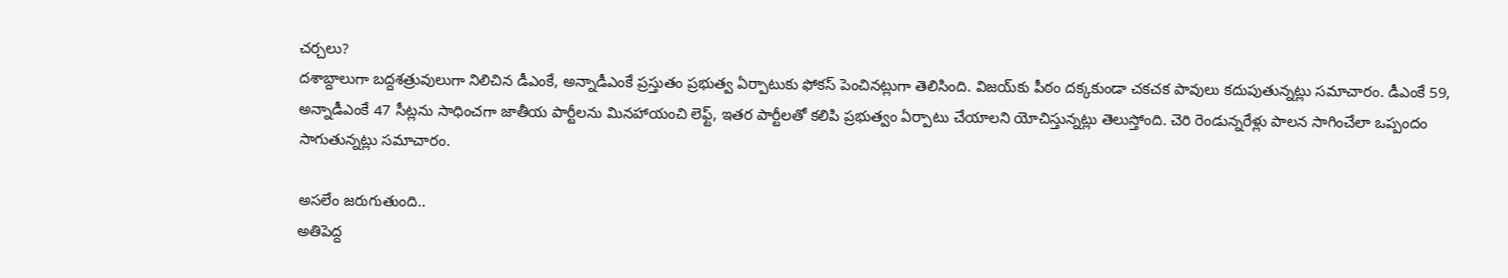చ‌ర్చ‌లు?
ద‌శాబ్దాలుగా బ‌ద్ద‌శ‌త్రువులుగా నిలిచిన డీఎంకే, అన్నాడీఎంకే ప్ర‌స్తుతం ప్ర‌భుత్వ ఏర్పాటుకు ఫోక‌స్ పెంచిన‌ట్లుగా తెలిసింది. విజ‌య్‌కు పీఠం ద‌క్క‌కుండా చ‌క‌చ‌క పావులు క‌దుపుతున్న‌ట్లు స‌మాచారం. డీఎంకే 59, అన్నాడీఎంకే 47 సీట్ల‌ను సాధించ‌గా జాతీయ పార్టీల‌ను మిన‌హాయంచి లెఫ్ట్, ఇత‌ర పార్టీల‌తో క‌లిపి ప్ర‌భుత్వం ఏర్పాటు చేయాల‌ని యోచిస్తున్న‌ట్లు తెలుస్తోంది. చెరి రెండున్న‌రేళ్లు పాల‌న సాగించేలా ఒప్పందం సాగుతున్న‌ట్లు స‌మాచారం.

అస‌లేం జ‌రుగుతుంది..
అతిపెద్ద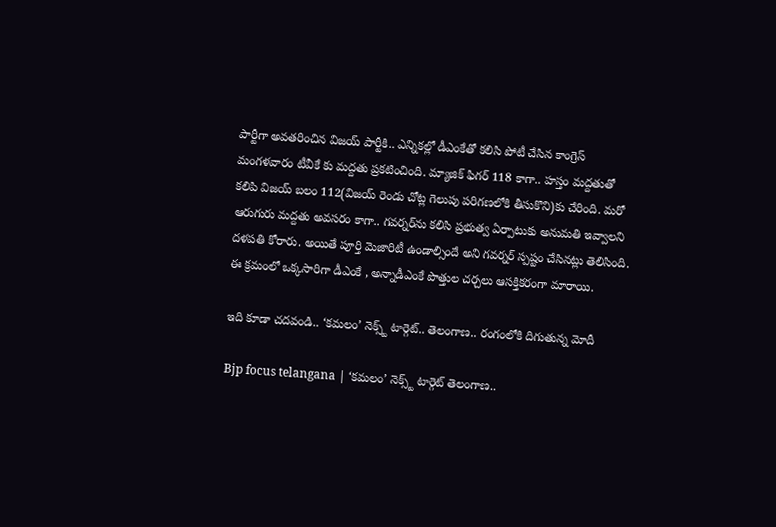పార్టీగా అవ‌త‌రించిన విజ‌య్ పార్టీకి.. ఎన్నిక‌ల్లో డీఎంకేతో క‌లిసి పోటీ చేసిన కాంగ్రెస్ మంగ‌ళ‌వారం టీవీకే కు మ‌ద్ద‌తు ప్ర‌క‌టించింది. మ్యాజిక్ ఫిగ‌ర్ 118 కాగా.. హ‌స్తం మ‌ద్ద‌తుతో కలిపి విజ‌య్ బ‌లం 112(విజయ్ రెండు చోట్ల గెలుపు పరిగణలోకి తీసుకొని)కు చేరింది. మ‌రో ఆరుగురు మ‌ద్ద‌తు అవ‌స‌రం కాగా.. గ‌వ‌ర్న‌ర్‌ను క‌లిసి ప్ర‌భుత్వ ఏర్పాటుకు అనుమ‌తి ఇవ్వాల‌ని ద‌ళ‌ప‌తి కోరారు. అయితే పూర్తి మెజారిటీ ఉండాల్సిందే అని గ‌వ‌ర్న‌ర్ స్ప‌ష్టం చేసిన‌ట్లు తెలిసింది. ఈ క్ర‌మంలో ఒక్క‌సారిగా డీఎంకే , అన్నాడీఎంకే పొత్తుల చ‌ర్చ‌లు ఆస‌క్తిక‌రంగా మారాయి.

ఇది కూడా చ‌ద‌వండి.. ‘కమలం’ నెక్స్ట్ టార్గెట్.. తెలంగాణ.. రంగంలోకి దిగుతున్న మోదీ

Bjp focus telangana | ‘కమలం’ నెక్స్ట్ టార్గెట్ తెలంగాణ..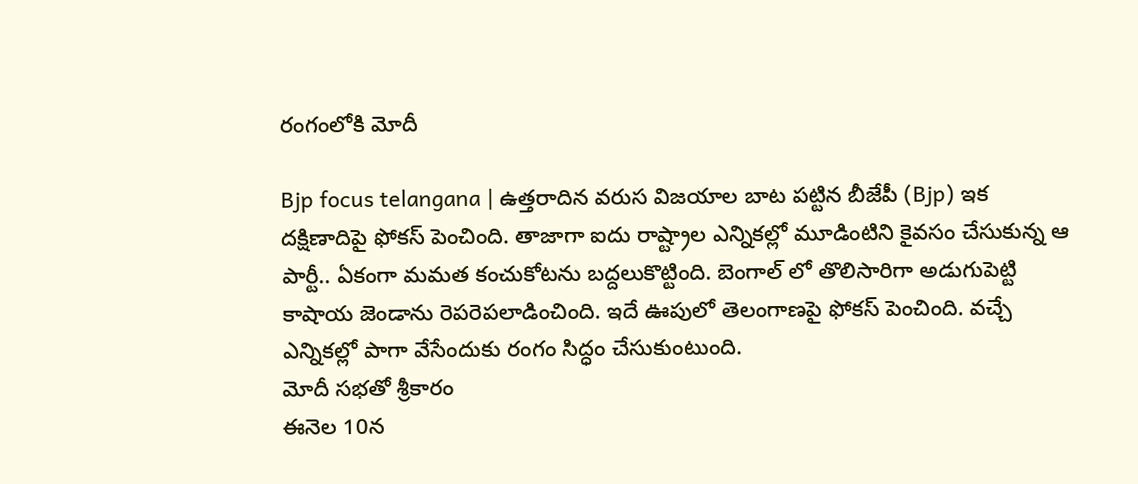రంగంలోకి మోదీ

Bjp focus telangana | ఉత్తరాదిన వరుస విజయాల బాట పట్టిన బీజేపీ (Bjp) ఇక దక్షిణాదిపై ఫోకస్ పెంచింది. తాజాగా ఐదు రాష్ట్రాల ఎన్నికల్లో మూడింటిని కైవసం చేసుకున్న ఆ పార్టీ.. ఏకంగా మమత కంచుకోటను బద్దలుకొట్టింది. బెంగాల్ లో తొలిసారిగా అడుగుపెట్టి కాషాయ జెండాను రెపరెపలాడించింది. ఇదే ఊపులో తెలంగాణపై ఫోకస్ పెంచింది. వ‌చ్చే ఎన్నిక‌ల్లో పాగా వేసేందుకు రంగం సిద్ధం చేసుకుంటుంది.
మోదీ సభతో శ్రీకారం
ఈనెల 10న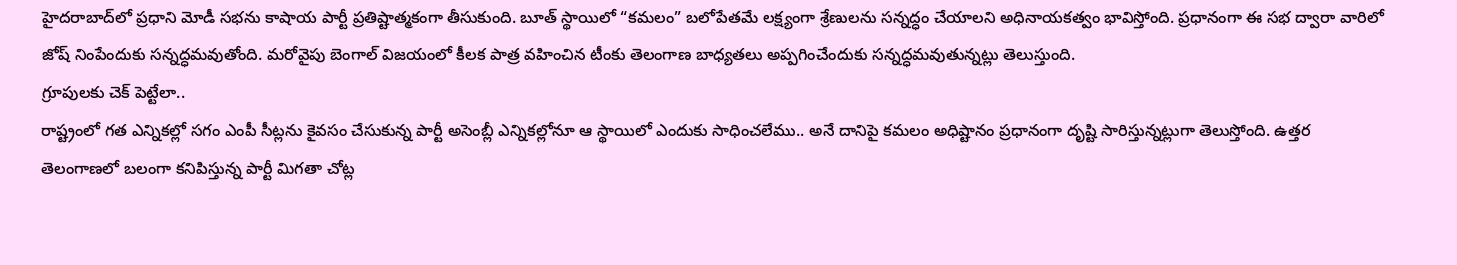హైదరాబాద్‌లో ప్ర‌ధాని మోడీ సభను కాషాయ పార్టీ ప్రతిష్టాత్మకంగా తీసుకుంది. బూత్ స్థాయిలో “కమలం” బ‌లోపేత‌మే లక్ష్యంగా శ్రేణుల‌ను స‌న్న‌ద్ధం చేయాల‌ని అధినాయ‌క‌త్వం భావిస్తోంది. ప్ర‌ధానంగా ఈ స‌భ ద్వారా వారిలో జోష్ నింపేందుకు స‌న్న‌ద్ధ‌మ‌వుతోంది. మ‌రోవైపు బెంగాల్‌ విజయంలో కీల‌క పాత్ర వ‌హించిన టీంకు తెలంగాణ బాధ్యతలు అప్పగించేందుకు సన్నద్ధమవుతున్నట్లు తెలుస్తుంది.
గ్రూపుల‌కు చెక్ పెట్టేలా..
రాష్ట్రంలో గ‌త ఎన్నిక‌ల్లో స‌గం ఎంపీ సీట్ల‌ను కైవ‌సం చేసుకున్న పార్టీ అసెంబ్లీ ఎన్నిక‌ల్లోనూ ఆ స్థాయిలో ఎందుకు సాధించ‌లేము.. అనే దానిపై కమలం అధిష్టానం ప్ర‌ధానంగా దృష్టి సారిస్తున్న‌ట్లుగా తెలుస్తోంది. ఉత్త‌ర తెలంగాణ‌లో బ‌లంగా క‌నిపిస్తున్న పార్టీ మిగ‌తా చోట్ల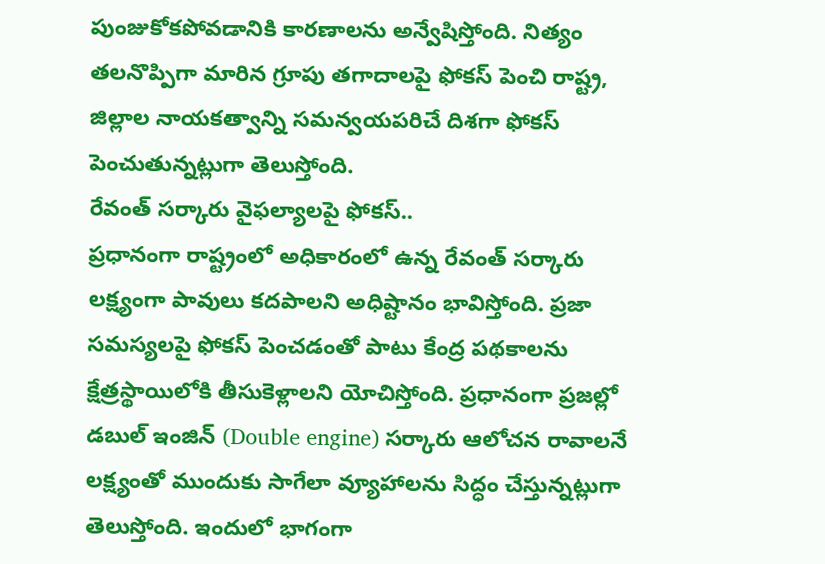పుంజుకోక‌పోవ‌డానికి కార‌ణాలను అన్వేషిస్తోంది. నిత్యం త‌ల‌నొప్పిగా మారిన గ్రూపు త‌గాదాలపై ఫోక‌స్ పెంచి రాష్ట్ర, జిల్లాల నాయ‌క‌త్వాన్ని స‌మ‌న్వ‌య‌ప‌రిచే దిశ‌గా ఫోక‌స్ పెంచుతున్నట్లుగా తెలుస్తోంది.
రేవంత్ స‌ర్కారు వైఫ‌ల్యాల‌పై ఫోక‌స్‌..
ప్ర‌ధానంగా రాష్ట్రంలో అధికారంలో ఉన్న రేవంత్ స‌ర్కారు లక్ష్యంగా పావులు క‌ద‌పాల‌ని అధిష్టానం భావిస్తోంది. ప్ర‌జా స‌మ‌స్య‌ల‌పై ఫోక‌స్ పెంచ‌డంతో పాటు కేంద్ర ప‌థ‌కాల‌ను క్షేత్ర‌స్థాయిలోకి తీసుకెళ్లాల‌ని యోచిస్తోంది. ప్ర‌ధానంగా ప్ర‌జ‌ల్లో డ‌బుల్ ఇంజిన్‌ (Double engine) స‌ర్కారు ఆలోచ‌న రావాల‌నే లక్ష్యంతో ముందుకు సాగేలా వ్యూహాల‌ను సిద్ధం చేస్తున్నట్లుగా తెలుస్తోంది. ఇందులో భాగంగా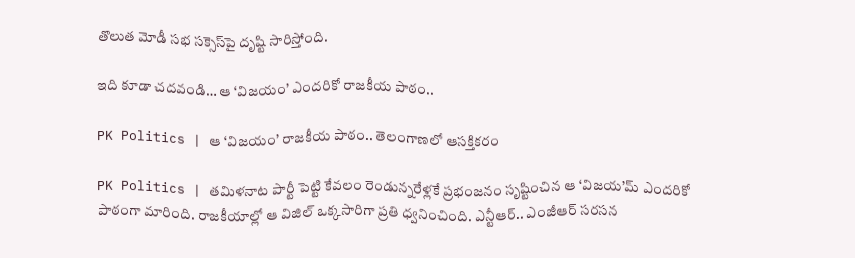తొలుత మోడీ స‌భ స‌క్సెస్‌పై దృష్టి సారిస్తోంది.

ఇది కూడా చ‌ద‌వండి… ఆ ‘విజయం’ ఎందరికో రాజకీయ పాఠం..

PK Politics | ఆ ‘విజయం’ రాజకీయ పాఠం.. తెలంగాణ‌లో ఆస‌క్తిక‌రం

PK Politics | తమిళనాట పార్టీ పెట్టి కేవలం రెండున్న‌రేళ్లకే ప్రభంజనం సృష్టించిన ఆ ‘విజయ’మ్ ఎందరికో పాఠంగా మారింది. రాజకీయాల్లో ఆ విజిల్ ఒక్కసారిగా ప్రతి ధ్వనించింది. ఎన్టీఆర్.. ఎంజీఆర్ సరసన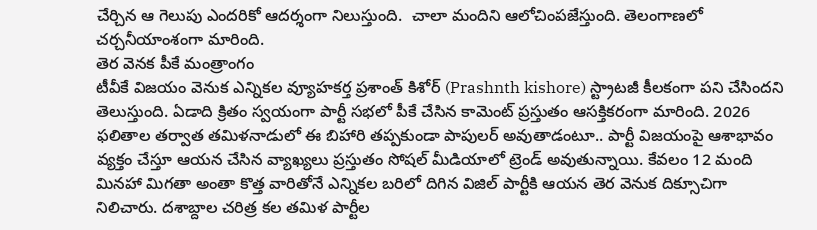చేర్చిన ఆ గెలుపు ఎందరికో ఆదర్శంగా నిలుస్తుంది.  చాలా మందిని ఆలోచింప‌జేస్తుంది. తెలంగాణలో చ‌ర్చ‌నీయాంశంగా మారింది.
తెర వెనక పీకే మంత్రాంగం
టీవీకే విజయం వెనుక ఎన్నికల వ్యూహకర్త ప్రశాంత్ కిశోర్ (Prashnth kishore) స్ట్రాటజీ కీలకంగా పని చేసిందని తెలుస్తుంది. ఏడాది క్రితం స్వయంగా పార్టీ సభలో పీకే చేసిన కామెంట్ ప్రస్తుతం ఆసక్తికరంగా మారింది. 2026 ఫలితాల తర్వాత తమిళనాడులో ఈ బిహారి తప్పకుండా పాపులర్ అవుతాడంటూ.. పార్టీ విజయంపై ఆశాభావం వ్యక్తం చేస్తూ ఆయ‌న‌ చేసిన వ్యాఖ్యలు ప్రస్తుతం సోషల్ మీడియాలో ట్రెండ్ అవుతున్నాయి. కేవ‌లం 12 మంది మినహా మిగ‌తా అంతా కొత్త వారితోనే ఎన్నికల బరిలో దిగిన విజిల్ పార్టీకి ఆయన తెర వెనుక దిక్సూచిగా నిలిచారు. దశాబ్దాల చరిత్ర కల త‌మిళ పార్టీల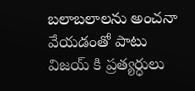బలాబలాలను అంచనా వేయ‌డంతో పాటు విజయ్ కి ప్రత్యర్ధులు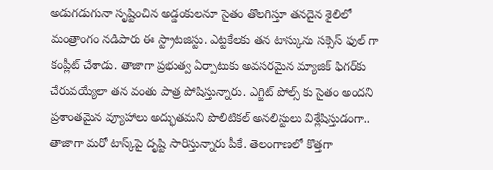అడుగడుగునా సృష్టించిన అడ్డంకులనూ సైతం తొలగిస్తూ తనదైన శైలిలో మంత్రాంగం నడిపారు ఈ స్ట్రాట‌జిస్టు. ఎట్టకేలకు తన టాస్కును సక్సెస్ ఫుల్ గా కంప్లీట్ చేశాడు. తాజాగా ప్ర‌భుత్వ ఏర్పాటుకు అవ‌స‌ర‌మైన మ్యాజిక్ ఫిగ‌ర్‌కు చేరువ‌య్యేలా త‌న వంతు పాత్ర పోషిస్తున్నారు. ఎగ్జిట్ పోల్స్ కు సైతం అందని ప్ర‌శాంత‌మైన వ్యూహాలు అద్భుతమని పొలిటికల్ అనలిస్టులు విశ్లేషిస్తుడంగా.. తాజాగా మరో టాస్క్‌పై దృష్టి సారిస్తున్నారు పీకే. తెలంగాణలో కొత్తగా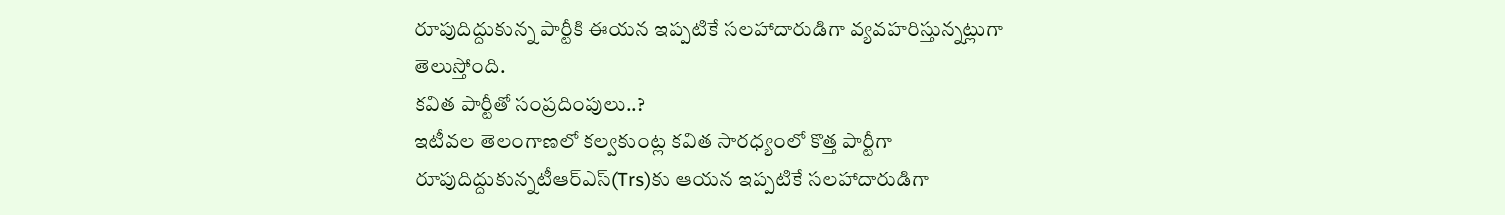రూపుదిద్దుకున్న పార్టీకి ఈయ‌న ఇప్ప‌టికే సలహాదారుడిగా వ్యవహరిస్తున్నట్లుగా తెలుస్తోంది.
కవిత పార్టీతో సంప్రదింపులు..?
ఇటీవల తెలంగాణలో కల్వకుంట్ల కవిత సారధ్యంలో కొత్త పార్టీగా రూపుదిద్దుకున్నటీఆర్ఎస్‌(Trs)కు ఆయన ఇప్పటికే సలహాదారుడిగా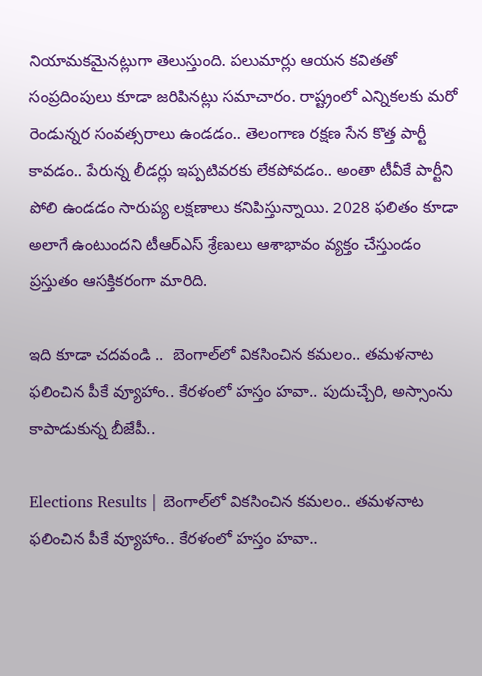నియామకమైనట్లుగా తెలుస్తుంది. పలుమార్లు ఆయన కవితతో సంప్రదింపులు కూడా జరిపినట్లు సమాచారం. రాష్ట్రంలో ఎన్నిక‌ల‌కు మరో రెండున్నర సంవత్సరాలు ఉండడం.. తెలంగాణ ర‌క్ష‌ణ సేన కొత్త పార్టీ కావడం.. పేరున్న లీడర్లు ఇప్పటివరకు లేకపోవడం.. అంతా టీవీకే పార్టీని పోలి ఉండడం సారుప్య ల‌క్ష‌ణాలు క‌నిపిస్తున్నాయి. 2028 ఫ‌లితం కూడా అలాగే ఉంటుంద‌ని టీఆర్ఎస్ శ్రేణులు ఆశాభావం వ్య‌క్తం చేస్తుండం ప్ర‌స్తుతం ఆస‌క్తిక‌రంగా మారిది.

ఇది కూడా చ‌ద‌వండి ..  బెంగాల్‌లో విక‌సించిన క‌మ‌లం.. త‌మ‌ళ‌నాట ఫ‌లించిన పీకే వ్యూహాం.. కేర‌ళంలో హ‌స్తం హ‌వా.. పుదుచ్చేరి, అస్సాంను కాపాడుకున్న‌ బీజేపీ..

Elections Results | బెంగాల్‌లో విక‌సించిన క‌మ‌లం.. త‌మ‌ళ‌నాట ఫ‌లించిన పీకే వ్యూహాం.. కేర‌ళంలో హ‌స్తం హ‌వా..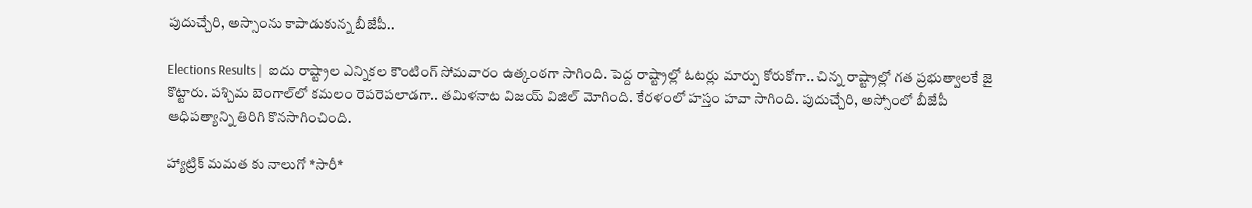పుదుచ్చేరి, అస్సాంను కాపాడుకున్న‌ బీజేపీ..

Elections Results |  ఐదు రాష్ట్రాల ఎన్నిక‌ల కౌంటింగ్ సోమ‌వారం ఉత్కంఠ‌గా సాగింది. పెద్ద రాష్ట్రాల్లో ఓట‌ర్లు మార్పు కోరుకోగా.. చిన్న రాష్ట్రాల్లో గ‌త ప్ర‌భుత్వాల‌కే జై కొట్టారు. ప‌శ్చిమ బెంగాల్‌లో క‌మ‌లం రెప‌రెప‌లాడ‌గా.. త‌మిళ‌నాట విజ‌య్ విజిల్ మోగింది. కేర‌ళంలో హ‌స్తం హ‌వా సాగింది. పుదుచ్చేరి, అస్సోంలో బీజేపీ ఆధిప‌త్యాన్ని తిరిగి కొనసాగించింది.

హ్యాట్రిక్ మ‌మ‌త కు నాలుగో *సారీ*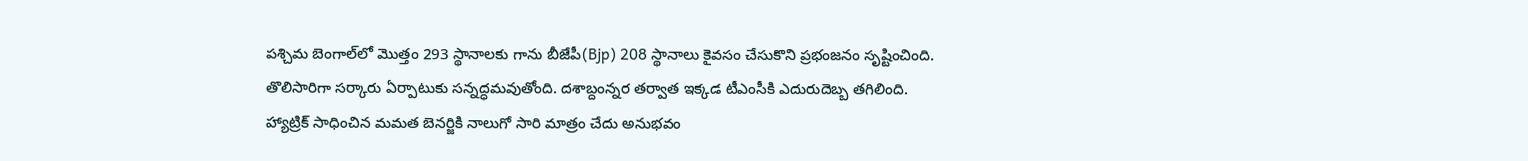ప‌శ్చిమ బెంగాల్‌లో మొత్తం 293 స్థానాల‌కు గాను బీజేపీ(Bjp) 208 స్థానాలు కైవసం చేసుకొని ప్రభంజనం సృష్టించింది. తొలిసారిగా స‌ర్కారు ఏర్పాటుకు స‌న్న‌ద్ధ‌మవుతోంది. ద‌శాబ్దంన్నర త‌ర్వాత ఇక్క‌డ‌ టీఎంసీకి ఎదురుదెబ్బ‌ త‌గిలింది. హ్యాట్రిక్‌ సాధించిన మ‌మ‌త బెన‌ర్జికి నాలుగో సారి మాత్రం చేదు అనుభ‌వం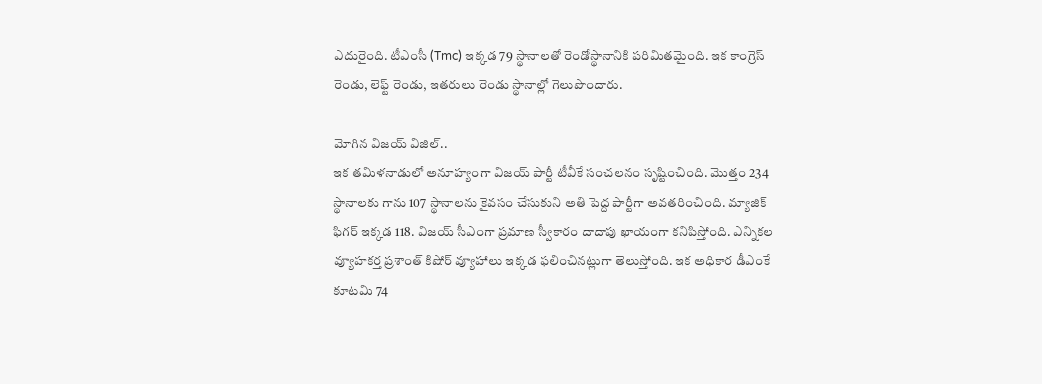ఎదురైంది. టీఎంసీ (Tmc) ఇక్క‌డ 79 స్థానాల‌తో రెండోస్థానానికి ప‌రిమిత‌మైంది. ఇక కాంగ్రెస్ రెండు, లెఫ్ట్ రెండు, ఇత‌రులు రెండు స్థానాల్లో గెలుపొందారు.

మోగిన విజ‌య్ విజిల్‌..
ఇక త‌మిళనాడులో అనూహ్యంగా విజ‌య్ పార్టీ టీవీకే సంచ‌ల‌నం సృష్టించింది. మొత్తం 234 స్థానాల‌కు గాను 107 స్థానాలను కైవ‌సం చేసుకుని అతి పెద్ద పార్టీగా అవ‌త‌రించింది. మ్యాజిక్ ఫిగ‌ర్ ఇక్క‌డ 118. విజ‌య్ సీఎంగా ప్ర‌మాణ స్వీకారం దాదాపు ఖాయంగా కనిపిస్తోంది. ఎన్నిక‌ల వ్యూహ‌క‌ర్త ప్ర‌శాంత్ కిషోర్‌ వ్యూహాలు ఇక్క‌డ ఫ‌లించిన‌ట్లుగా తెలుస్తోంది. ఇక అధికార డీఎంకే కూట‌మి 74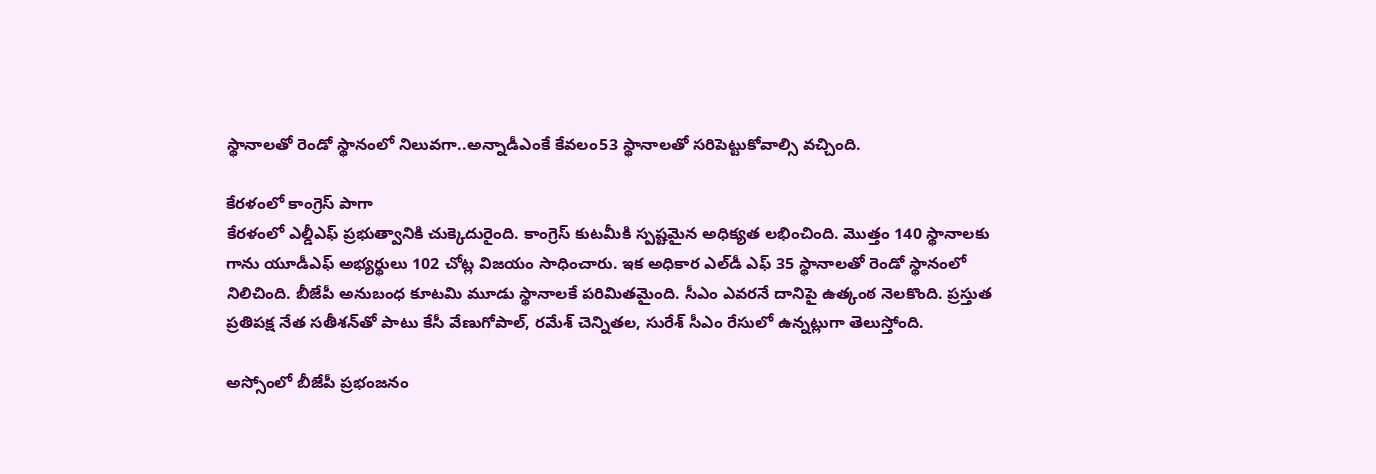స్థానాల‌తో రెండో స్థానంలో నిలువ‌గా..అన్నాడీఎంకే కేవ‌లం53 స్థానాల‌తో స‌రిపెట్టుకోవాల్సి వ‌చ్చింది.

కేర‌ళంలో కాంగ్రెస్ పాగా
కేర‌ళంలో ఎల్డీఎఫ్ ప్ర‌భుత్వానికి చుక్కెదురైంది. కాంగ్రెస్ కుట‌మీకి స్ప‌ష్ట‌మైన అధిక్య‌త ల‌భించింది. మొత్తం 140 స్థానాల‌కు గాను యూడీఎఫ్ అభ్య‌ర్థులు 102 చోట్ల విజ‌యం సాధించారు. ఇక అధికార ఎల్‌డీ ఎఫ్ 35 స్థానాల‌తో రెండో స్థానంలో నిలిచింది. బీజేపీ అనుబంధ కూట‌మి మూడు స్థానాల‌కే ప‌రిమిత‌మైంది. సీఎం ఎవరనే దానిపై ఉత్కంఠ నెలకొంది. ప్ర‌స్తుత‌ ప్రతిపక్ష నేత సతీశన్‌తో పాటు కేసీ వేణుగోపాల్, రమేశ్ చెన్నితల, సురేశ్ సీఎం రేసులో ఉన్న‌ట్లుగా తెలుస్తోంది.

అస్సోంలో బీజేపీ ప్ర‌భంజ‌నం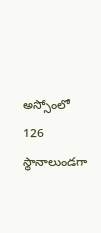అస్సోంలో 126 స్థానాలుండగా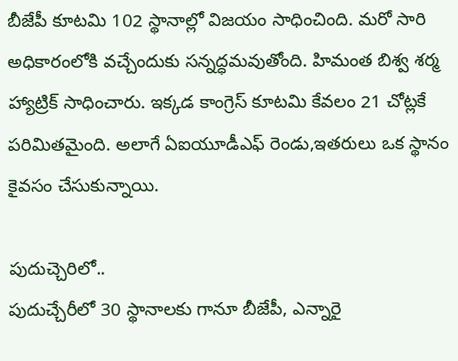బీజేపీ కూట‌మి 102 స్థానాల్లో విజ‌యం సాధించింది. మ‌రో సారి అధికారంలోకి వ‌చ్చేందుకు స‌న్న‌ద్ధ‌మ‌వుతోంది. హిమంత బిశ్వ శ‌ర్మ హ్యాట్రిక్ సాధించారు. ఇక్క‌డ కాంగ్రెస్ కూట‌మి కేవ‌లం 21 చోట్లకే ప‌రిమిత‌మైంది. అలాగే ఏఐయూడీఎఫ్ రెండు,ఇతరులు ఒక స్థానం కైవ‌సం చేసుకున్నాయి.

పుదుచ్చెరిలో..
పుదుచ్చేరీలో 30 స్థానాలకు గానూ బీజేపీ, ఎన్నారై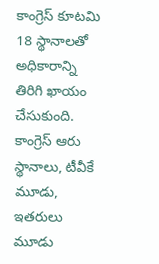కాంగ్రెస్ కూటమి 18 స్థానాల‌తో అధికారాన్ని తిరిగి ఖాయం చేసుకుంది. కాంగ్రెస్ ఆరు స్థానాలు, టీవీకే మూడు, ఇతరులు మూడు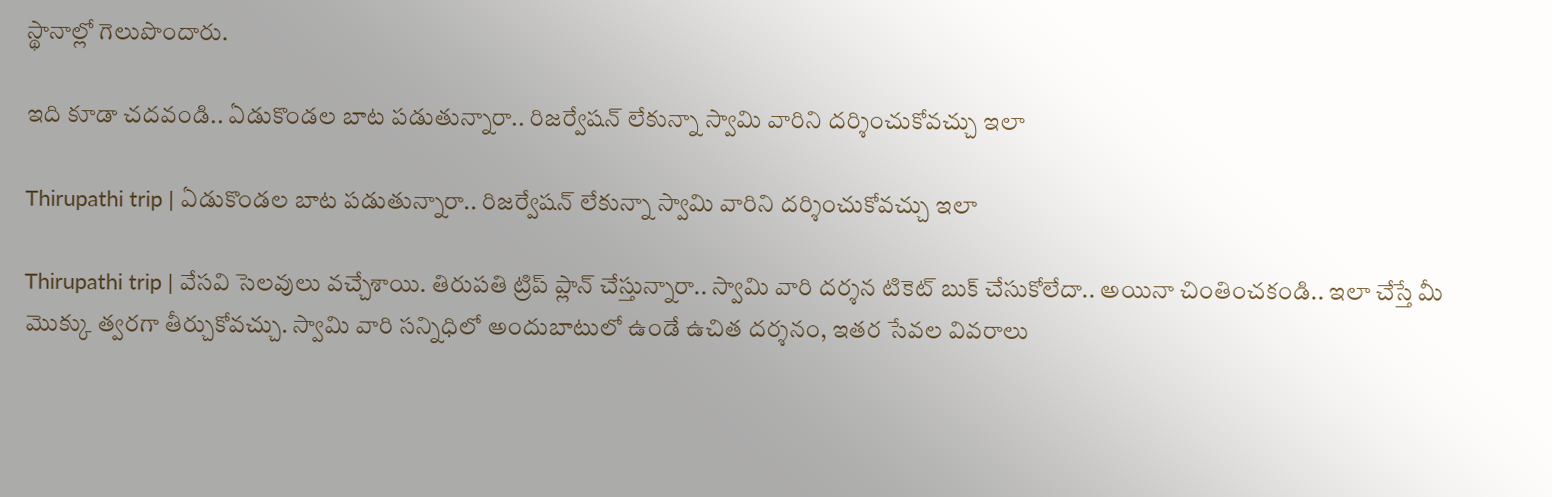స్థానాల్లో గెలుపొందారు.

ఇది కూడా చ‌ద‌వండి.. ఏడుకొండల బాట పడుతున్నారా.. రిజర్వేషన్ లేకున్నా స్వామి వారిని దర్శించుకోవచ్చు ఇలా

Thirupathi trip | ఏడుకొండల బాట పడుతున్నారా.. రిజర్వేషన్ లేకున్నా స్వామి వారిని దర్శించుకోవచ్చు ఇలా

Thirupathi trip | వేసవి సెలవులు వచ్చేశాయి. తిరుపతి ట్రిప్ ప్లాన్ చేస్తున్నారా.. స్వామి వారి దర్శన టికెట్ బుక్ చేసుకోలేదా.. అయినా చింతించకండి.. ఇలా చేస్తే మీ మొక్కు త్వరగా తీర్చుకోవచ్చు. స్వామి వారి సన్నిధిలో అందుబాటులో ఉండే ఉచిత దర్శనం, ఇతర సేవల వివరాలు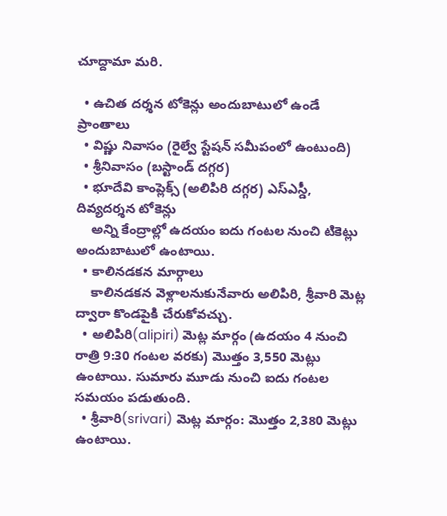చూద్దామా మరి.

  • ఉచిత దర్శన టోకెన్లు అందుబాటులో ఉండే ప్రాంతాలు
  • విష్ణు నివాసం (రైల్వే స్టేషన్ సమీపంలో ఉంటుంది)
  • శ్రీనివాసం (బస్టాండ్ దగ్గర)
  • భూదేవి కాంప్లెక్స్ (అలిపిరి దగ్గర) ఎస్ఎస్డీ, దివ్యదర్శన టోకెన్లు
    అన్ని కేంద్రాల్లో ఉదయం ఐదు గంటల నుంచి టికెట్లు అందుబాటులో ఉంటాయి.
  • కాలినడకన మార్గాలు
    కాలినడకన వెళ్లాలనుకునేవారు అలిపిరి, శ్రీవారి మెట్ల ద్వారా కొండపైకి చేరుకోవచ్చు.
  • అలిపిరి(alipiri) మెట్ల మార్గం (ఉదయం 4 నుంచి రాత్రి 9:30 గంటల వరకు) మొత్తం 3,550 మెట్లు ఉంటాయి. సుమారు మూడు నుంచి ఐదు గంటల సమయం పడుతుంది.
  • శ్రీవారి(srivari) మెట్ల మార్గం: మొత్తం 2,380 మెట్లు ఉంటాయి.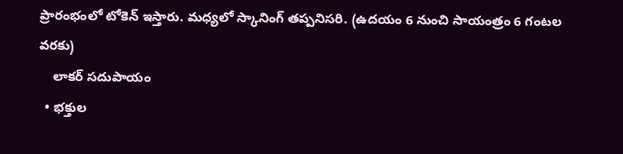ప్రారంభంలో టోకెన్ ఇస్తారు. మధ్యలో స్కానింగ్ తప్పనిసరి. (ఉదయం 6 నుంచి సాయంత్రం 6 గంటల వరకు)
    లాకర్ సదుపాయం
  • భక్తుల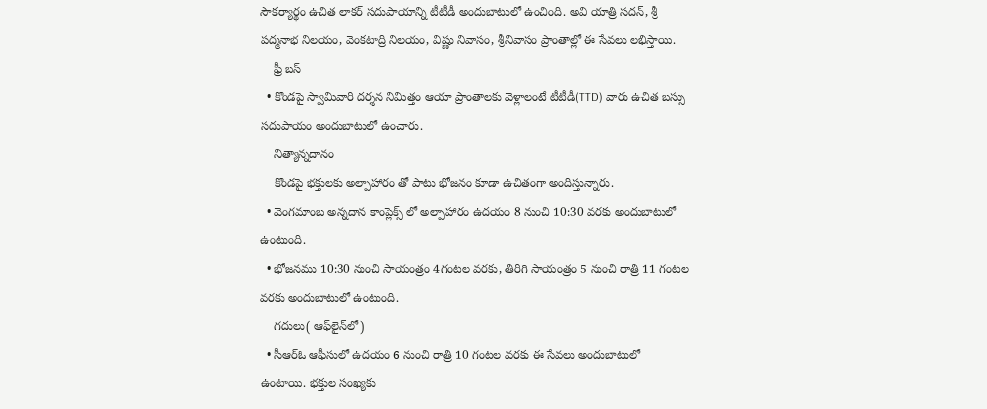సౌకర్యార్థం ఉచిత లాకర్ సదుపాయాన్ని టీటీడీ అందుబాటులో ఉంచింది. అవి యాత్రి సదన్, శ్రీ పద్మనాభ నిలయం, వెంకటాద్రి నిలయం, విష్ణు నివాసం, శ్రీనివాసం ప్రాంతాల్లో ఈ సేవలు లభిస్తాయి.
    ఫ్రీ బస్
  • కొండపై స్వామివారి దర్శన నిమిత్తం ఆయా ప్రాంతాలకు వెళ్లాలంటే టీటీడీ(TTD) వారు ఉచిత బస్సు సదుపాయం అందుబాటులో ఉంచారు.
    నిత్యాన్నదానం
    కొండపై భక్తులకు అల్పాహారం తో పాటు భోజనం కూడా ఉచితంగా అందిస్తున్నారు.
  • వెంగమాంబ అన్నదాన కాంప్లెక్స్ లో అల్పాహారం ఉదయం 8 నుంచి 10:30 వరకు అందుబాటులో ఉంటుంది.
  • భోజనము 10:30 నుంచి సాయంత్రం 4గంటల వరకు, తిరిగి సాయంత్రం 5 నుంచి రాత్రి 11 గంటల వరకు అందుబాటులో ఉంటుంది.
    గదులు( ఆఫ్‌లైన్‌లో)
  • సీఆర్ఓ ఆఫీసులో ఉదయం 6 నుంచి రాత్రి 10 గంటల వరకు ఈ సేవలు అందుబాటులో ఉంటాయి. భక్తుల సంఖ్యకు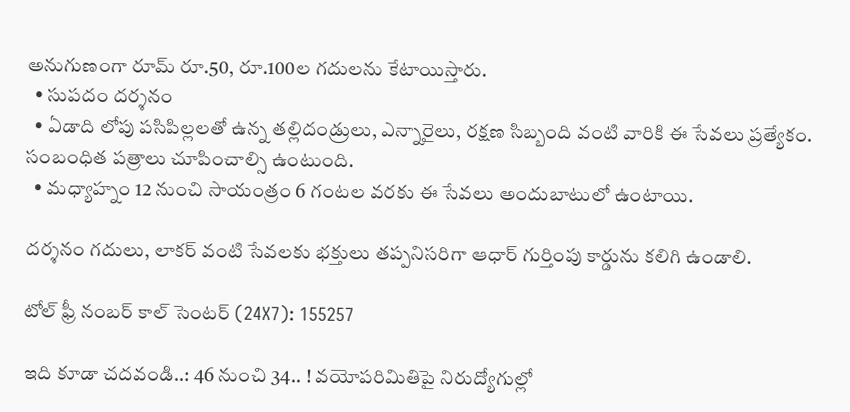అనుగుణంగా రూమ్ రూ.50, రూ.100ల గదులను కేటాయిస్తారు.
  • సుపదం దర్శనం
  • ఏడాది లోపు పసిపిల్లలతో ఉన్న తల్లిదండ్రులు, ఎన్నారైలు, రక్షణ సిబ్బంది వంటి వారికి ఈ సేవలు ప్రత్యేకం. సంబంధిత పత్రాలు చూపించాల్సి ఉంటుంది.
  • మధ్యాహ్నం 12 నుంచి సాయంత్రం 6 గంటల వరకు ఈ సేవలు అందుబాటులో ఉంటాయి.

దర్శనం గదులు, లాకర్ వంటి సేవలకు భక్తులు తప్పనిసరిగా ఆధార్ గుర్తింపు కార్డును కలిగి ఉండాలి.

టోల్ ఫ్రీ నంబ‌ర్ కాల్ సెంట‌ర్ (24X7): 155257

ఇది కూడా చ‌ద‌వండి..: 46 నుంచి 34.. ! వ‌యోప‌రిమితిపై నిరుద్యోగుల్లో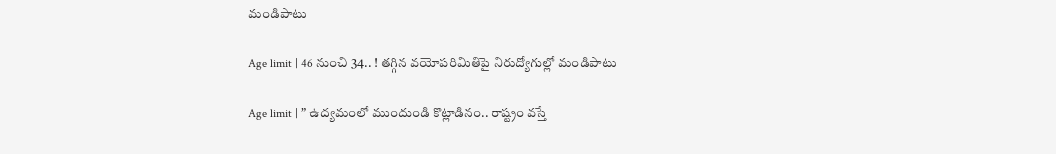మండిపాటు

Age limit | 46 నుంచి 34.. ! త‌గ్గిన వ‌యోప‌రిమితిపై నిరుద్యోగుల్లో మండిపాటు

Age limit | ” ఉద్య‌మంలో ముందుండి కొట్లాడినం.. రాష్ట్రం వ‌స్తే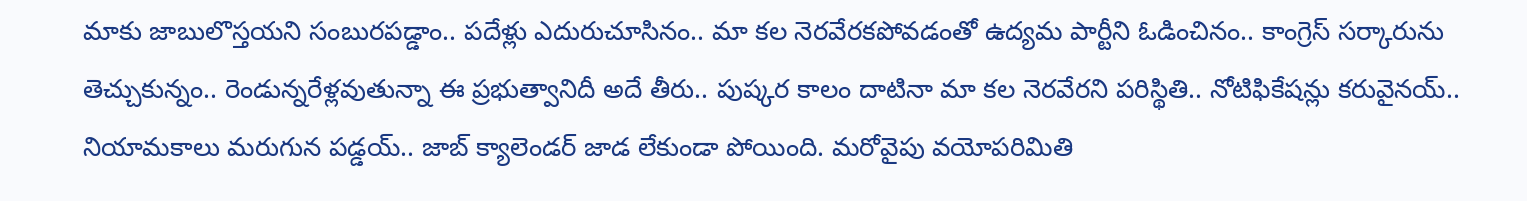మాకు జాబులొస్త‌య‌ని సంబుర‌ప‌డ్డాం.. ప‌దేళ్లు ఎదురుచూసినం.. మా క‌ల నెర‌వేర‌కపోవ‌డంతో ఉద్య‌మ పార్టీని ఓడించినం.. కాంగ్రెస్ స‌ర్కారును తెచ్చుకున్నం.. రెండున్న‌రేళ్లవుతున్నా ఈ ప్ర‌భుత్వానిదీ అదే తీరు.. పుష్క‌ర కాలం దాటినా మా క‌ల నెర‌వేర‌ని ప‌రిస్థితి.. నోటిఫికేష‌న్లు క‌రువైన‌య్‌.. నియామ‌కాలు మ‌రుగున ప‌డ్డ‌య్.. జాబ్ క్యాలెండ‌ర్ జాడ లేకుండా పోయింది. మ‌రోవైపు వ‌యోప‌రిమితి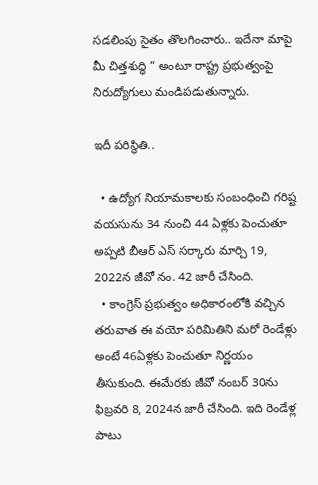స‌డ‌లింపు సైతం తొల‌గించారు.. ఇదేనా మాపై మీ చిత్త‌శుద్ధి ” అంటూ రాష్ట్ర ప్ర‌భుత్వంపై నిరుద్యోగులు మండిప‌డుతున్నారు.

ఇదీ ప‌రిస్థితి..

  • ఉద్యోగ నియామ‌కాల‌కు సంబంధించి గ‌రిష్ట‌ వ‌య‌సును 34 నుంచి 44 ఏళ్ల‌కు పెంచుతూ అప్ప‌టి బీఆర్ ఎస్ స‌ర్కారు మార్చి 19, 2022న జీవో నం. 42 జారీ చేసింది.
  • కాంగ్రెస్ ప్ర‌భుత్వం అధికారంలోకి వ‌చ్చిన త‌రువాత ఈ వ‌యో ప‌రిమితిని మ‌రో రెండేళ్లు అంటే 46ఏళ్ల‌కు పెంచుతూ నిర్ణ‌యం తీసుకుంది. ఈమేర‌కు జీవో నంబర్ 30ను ఫిబ్ర‌వ‌రి 8, 2024న జారీ చేసింది. ఇది రెండేళ్ల పాటు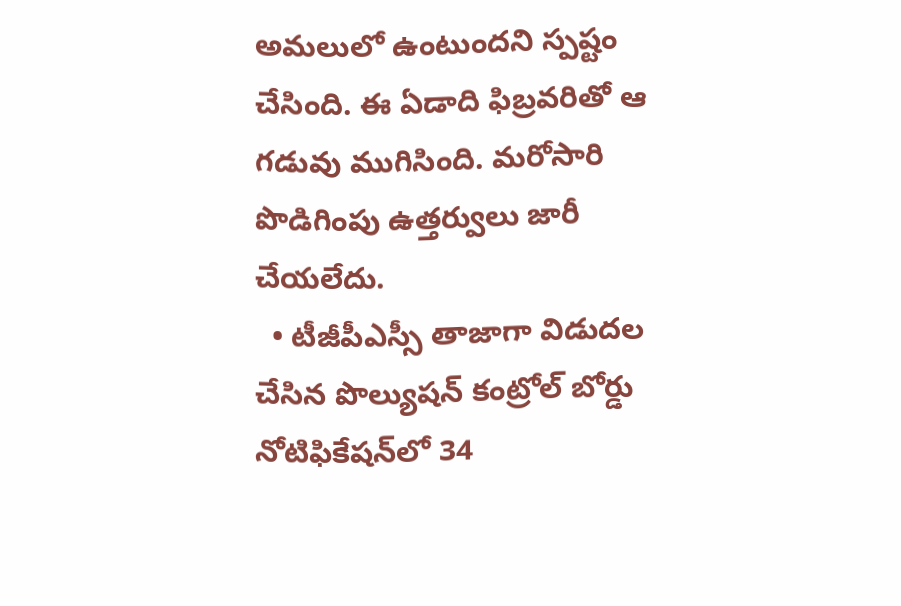అమ‌లులో ఉంటుంద‌ని స్ప‌ష్టం చేసింది. ఈ ఏడాది ఫిబ్ర‌వ‌రితో ఆ గడువు ముగిసింది. మ‌రోసారి పొడిగింపు ఉత్త‌ర్వులు జారీ చేయ‌లేదు.
  • టీజీపీఎస్సీ తాజాగా విడుద‌ల చేసిన పొల్యుష‌న్ కంట్రోల్ బోర్డు నోటిఫికేష‌న్‌లో 34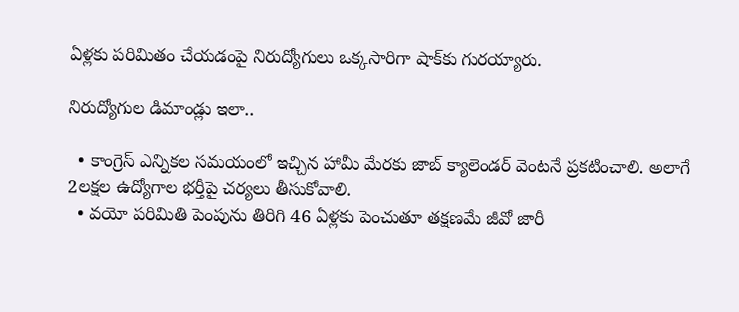ఏళ్ల‌కు ప‌రిమితం చేయ‌డంపై నిరుద్యోగులు ఒక్క‌సారిగా షాక్‌కు గుర‌య్యారు.

నిరుద్యోగుల డిమాండ్లు ఇలా..

  • కాంగ్రెస్ ఎన్నిక‌ల స‌మ‌యంలో ఇచ్చిన హామీ మేర‌కు జాబ్ క్యాలెండ‌ర్ వెంట‌నే ప్ర‌క‌టించాలి. అలాగే 2ల‌క్ష‌ల ఉద్యోగాల భ‌ర్తీపై చ‌ర్య‌లు తీసుకోవాలి.
  • వ‌యో ప‌రిమితి పెంపును తిరిగి 46 ఏళ్ల‌కు పెంచుతూ త‌క్ష‌ణ‌మే జీవో జారీ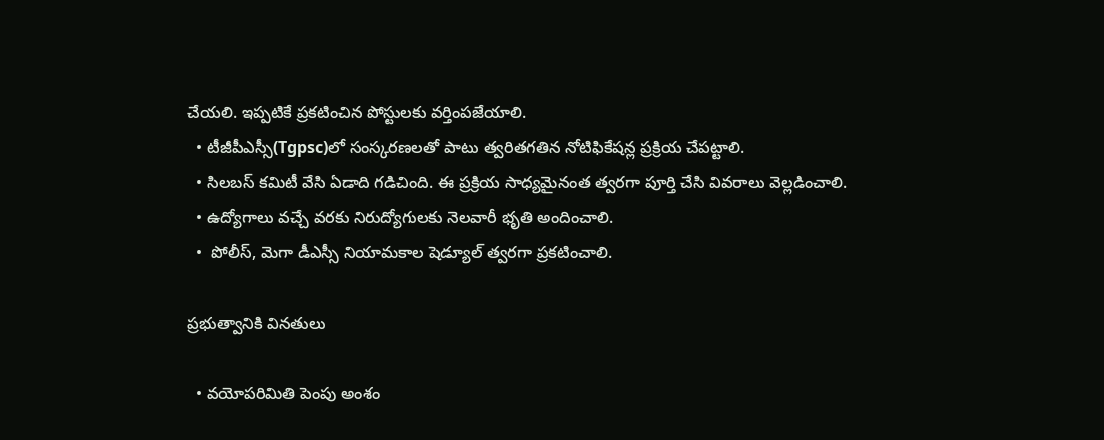చేయ‌లి. ఇప్ప‌టికే ప్ర‌క‌టించిన పోస్టుల‌కు వ‌ర్తింప‌జేయాలి.
  • టీజీపీఎస్సీ(Tgpsc)లో సంస్క‌ర‌ణ‌లతో పాటు త్వ‌రిత‌గ‌తిన నోటిఫికేష‌న్ల ప్ర‌క్రియ చేప‌ట్టాలి.
  • సిల‌బ‌స్ క‌మిటీ వేసి ఏడాది గ‌డిచింది. ఈ ప్ర‌క్రియ సాధ్య‌మైనంత త్వ‌ర‌గా పూర్తి చేసి వివ‌రాలు వెల్ల‌డించాలి.
  • ఉద్యోగాలు వచ్చే వరకు నిరుద్యోగులకు నెలవారీ భృతి అందించాలి.
  •  పోలీస్‌, మెగా డీఎస్సీ నియామ‌కాల షెడ్యూల్ త్వ‌ర‌గా ప్ర‌క‌టించాలి.

ప్ర‌భుత్వానికి విన‌తులు

  • వ‌యోప‌రిమితి పెంపు అంశం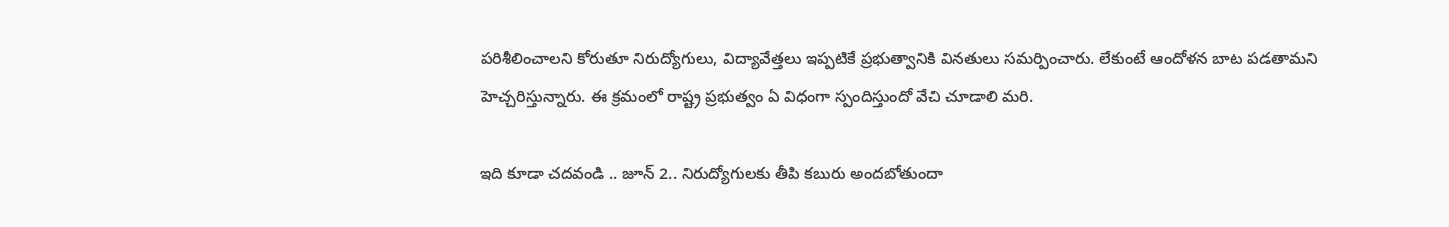ప‌రిశీలించాల‌ని కోరుతూ నిరుద్యోగులు, విద్యావేత్త‌లు ఇప్ప‌టికే ప్ర‌భుత్వానికి విన‌తులు స‌మ‌ర్పించారు. లేకుంటే ఆందోళ‌న బాట ప‌డ‌తామ‌ని హెచ్చ‌రిస్తున్నారు. ఈ క్ర‌మంలో రాష్ట్ర ప్ర‌భుత్వం ఏ విధంగా స్పందిస్తుందో వేచి చూడాలి మ‌రి.

ఇది కూడా చ‌ద‌వండి .. జూన్ 2.. నిరుద్యోగులకు తీపి కబురు అందబోతుందా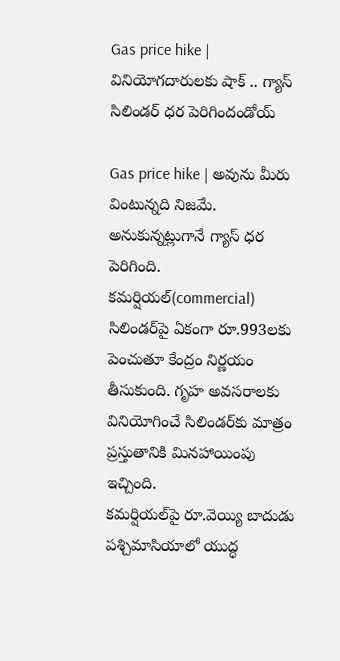Gas price hike | వినియోగ‌దారుల‌కు షాక్‌ .. గ్యాస్ సిలిండ‌ర్ ధ‌ర పెరిగిందండోయ్

Gas price hike | అవును మీరు వింటున్న‌ది నిజ‌మే. అనుకున్న‌ట్లుగానే గ్యాస్ ధ‌ర పెరిగింది. క‌మ‌ర్షియ‌ల్(commercial) సిలిండ‌ర్‌పై ఏకంగా రూ.993ల‌కు పెంచుతూ కేంద్రం నిర్ణ‌యం తీసుకుంది. గృహ అవ‌స‌రాల‌కు వినియోగించే సిలిండ‌ర్‌కు మాత్రం ప్ర‌స్తుతానికి మిన‌హాయింపు ఇచ్చింది.
క‌మ‌ర్షియ‌ల్‌పై రూ.వెయ్యి బాదుడు
ప‌శ్చిమాసియాలో యుద్ధ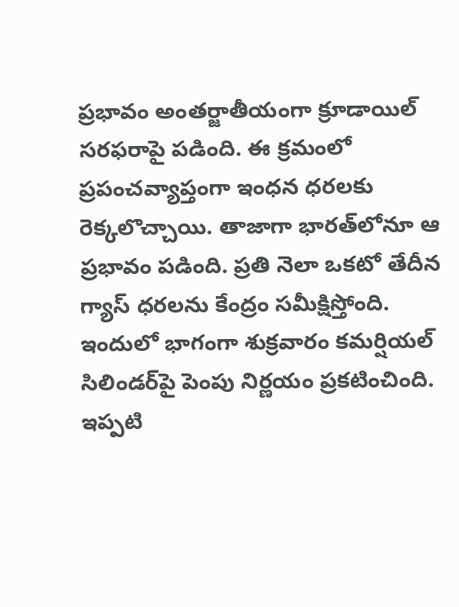ప్ర‌భావం అంత‌ర్జాతీయంగా క్రూడాయిల్ స‌ర‌ఫ‌రాపై ప‌డింది. ఈ క్ర‌మంలో ప్ర‌పంచ‌వ్యాప్తంగా ఇంధ‌న ధ‌ర‌ల‌కు రెక్క‌లొచ్చాయి. తాజాగా భార‌త్‌లోనూ ఆ ప్ర‌భావం ప‌డింది. ప్ర‌తి నెలా ఒక‌టో తేదీన గ్యాస్ ధ‌ర‌ల‌ను కేంద్రం స‌మీక్షిస్తోంది. ఇందులో భాగంగా శుక్ర‌వారం క‌మ‌ర్షియ‌ల్ సిలిండ‌ర్‌పై పెంపు నిర్ణ‌యం ప్ర‌క‌టించింది. ఇప్ప‌టి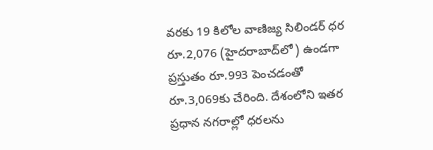వ‌ర‌కు 19 కిలోల వాణిజ్య సిలిండ‌ర్ ధ‌ర‌ రూ.2,076 (హైద‌రాబాద్‌లో) ఉండ‌గా ప్ర‌స్తుతం రూ.993 పెంచడంతో రూ.3,069కు చేరింది. దేశంలోని ఇత‌ర ప్ర‌ధాన న‌గ‌రాల్లో ధ‌ర‌ల‌ను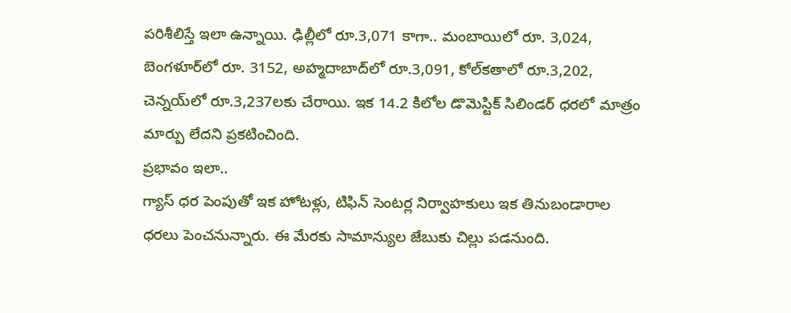ప‌రిశీలిస్తే ఇలా ఉన్నాయి. ఢిల్లీలో రూ.3,071 కాగా.. మంబాయిలో రూ. 3,024, బెంగ‌ళూర్‌లో రూ. 3152, అహ్మ‌దాబాద్‌లో రూ.3,091, కోల్‌క‌తాలో రూ.3,202, చెన్న‌య్‌లో రూ.3,237ల‌కు చేరాయి. ఇక 14.2 కిలోల డొమెస్టిక్ సిలిండ‌ర్ ధ‌ర‌లో మాత్రం మార్పు లేద‌ని ప్ర‌క‌టించింది.
ప్ర‌భావం ఇలా..
గ్యాస్ ధ‌ర పెంపుతో ఇక హోటళ్లు, టిఫిన్ సెంట‌ర్ల నిర్వాహ‌కులు ఇక తినుబండారాల ధ‌ర‌లు పెంచ‌నున్నారు. ఈ మేర‌కు సామాన్యుల జేబుకు చిల్లు ప‌డ‌నుంది.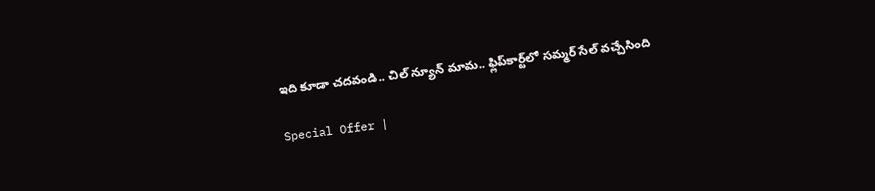ఇది కూడా చ‌ద‌వండి.. చిల్‌ న్యూన్ మామ‌.. ఫ్లిప్‌కార్ట్‌లో స‌మ్మ‌ర్ సేల్‌ వ‌చ్చేసింది

Special Offer |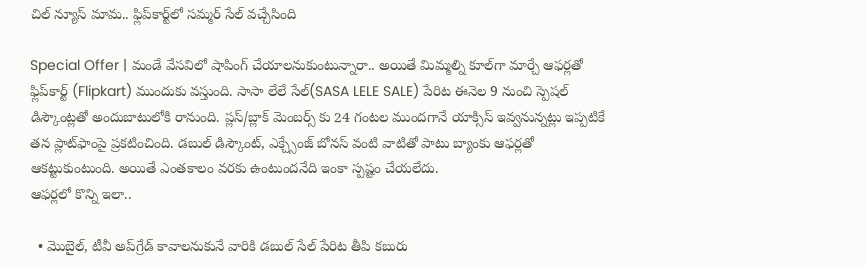చిల్ న్యూస్‌ మామ‌.. ఫ్లిప్‌కార్ట్‌లో స‌మ్మ‌ర్ సేల్‌ వ‌చ్చేసింది

Special Offer | మండే వేస‌విలో షాపింగ్ చేయాల‌నుకుంటున్నారా.. అయితే మిమ్మ‌ల్ని కూల్‌గా మార్చే ఆఫ‌ర్ల‌తో ఫ్లిప్‌కార్ట్ (Flipkart) ముందుకు వ‌స్తుంది. సాసా లేలే సేల్(SASA LELE SALE) పేరిట ఈనెల 9 నుంచి స్పెష‌ల్ డిస్కౌంట్ల‌తో అందుబాటులోకి రానుంది. ప్లస్/బ్లాక్ మెంబ‌ర్స్ కు 24 గంట‌ల ముంద‌గానే యాక్సిస్ ఇవ్వ‌నున్న‌ట్లు ఇప్ప‌టికే త‌న ప్లాట్‌ఫాంపై ప్ర‌క‌టించింది. డ‌బుల్ డిస్కౌంట్‌, ఎక్చ్సేంజ్‌ బోన‌స్ వంటి వాటితో పాటు బ్యాంకు ఆఫ‌ర్ల‌తో ఆక‌ట్టుకుంటుంది. అయితే ఎంత‌కాలం వ‌రకు ఉంటుంద‌నేది ఇంకా స్ప‌ష్టం చేయ‌లేదు.
ఆఫ‌ర్ల‌లో కొన్ని ఇలా..

  • మొబైల్, టీవీ అప్‌గ్రేడ్ కావాల‌నుకునే వారికి డబుల్ సేల్ పేరిట తీపి క‌బురు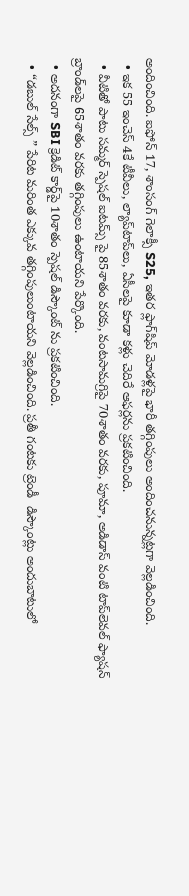అందించింది. ఐఫోన్ 17, శాంసంగ్ గెలాక్సీ S25, ఇతర ఫ్లాగ్‌షిప్ మోడళ్ల‌పై భారీ తగ్గింపులు అందించ‌నున్న‌ట్ల‌గా వెల్ల‌డించింది.
  • ఇక 55 ఇంచెస్ 4కే టీవీలు, ల్యాప్‌టాప్‌లు, ఏసీలపై కూడా క‌ళ్లు చెదిరే ఆఫ‌ర్ల‌ను ప్ర‌క‌టించింది.
  • వీటితో పాటు స‌మ్మ‌ర్ స్పెష‌ల్ ఐట‌మ్స్ పై 85శాతం వరకు, వంటసామగ్రిపై 70శాతం వ‌ర‌కు, పూమా, అడిడాస్ వంటి టాప్‌లెవ‌ల్ ఫ్యాషన్ బ్రాండ్‌లపై 65శాతం వ‌ర‌కు తగ్గింపులు ఉంటాయ‌ని పేర్కొంది.
  • అద‌నంగా SBI క్రెడిట్ కార్డ్‌పై 10శాతం స్పెష‌ల్ డిస్కౌంట్ ను ప్ర‌క‌టించింది.
  • “డబుల్ సేల్స్ ” పేరిట మ‌రింత ఎక్కువ తగ్గింపులుంటాయ‌ని వెల్ల‌డించింది. ప్ర‌తీ గంట‌కు ట్రెండీ  డిస్కౌంట్లు అందుబాటులో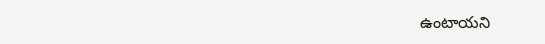ఉంటాయ‌ని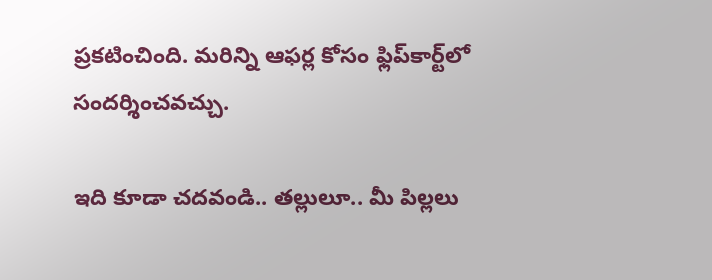ప్ర‌కటించింది. మ‌రిన్ని ఆఫ‌ర్ల కోసం ఫ్లిప్‌కార్ట్‌లో సంద‌ర్శించ‌వ‌చ్చు.

ఇది కూడా చ‌ద‌వండి.. తల్లులూ.. మీ పిల్లలు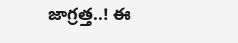జాగ్రత్త..! ఈ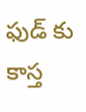ఫుడ్ కు కాస్త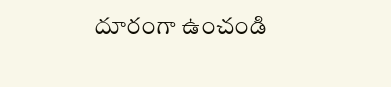దూరంగా ఉంచండి